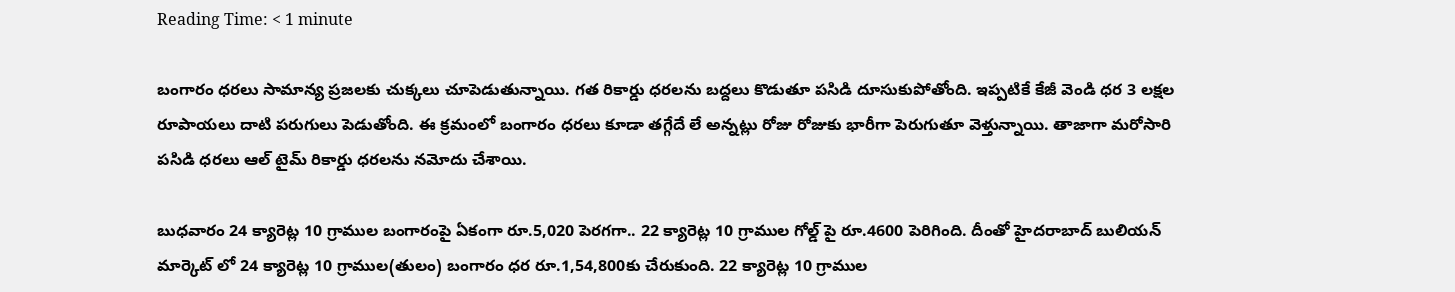Reading Time: < 1 minute

బంగారం ధరలు సామాన్య ప్రజలకు చుక్కలు చూపెడుతున్నాయి. గత రికార్డు ధరలను బద్దలు కొడుతూ పసిడి దూసుకుపోతోంది. ఇప్పటికే కేజీ వెండి ధర 3 లక్షల రూపాయలు దాటి పరుగులు పెడుతోంది. ఈ క్రమంలో బంగారం ధరలు కూడా తగ్గేదే లే అన్నట్లు రోజు రోజుకు భారీగా పెరుగుతూ వెళ్తున్నాయి. తాజాగా మరోసారి పసిడి ధరలు ఆల్ టైమ్ రికార్డు ధరలను నమోదు చేశాయి.

బుధవారం 24 క్యారెట్ల 10 గ్రాముల బంగారంపై ఏకంగా రూ.5,020 పెరగగా.. 22 క్యారెట్ల 10 గ్రాముల గోల్డ్ పై రూ.4600 పెరిగింది. దీంతో హైదరాబాద్ బులియన్ మార్కెట్ లో 24 క్యారెట్ల 10 గ్రాముల(తులం) బంగారం ధర రూ.1,54,800కు చేరుకుంది. 22 క్యారెట్ల 10 గ్రాముల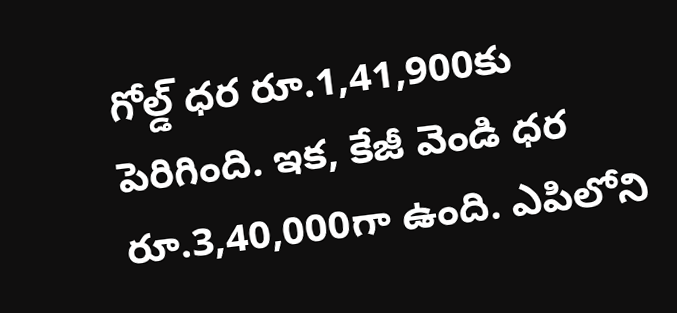గోల్డ్ ధర రూ.1,41,900కు పెరిగింది. ఇక, కేజీ వెండి ధర రూ.3,40,000గా ఉంది. ఎపిలోని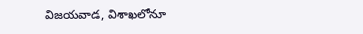విజయవాడ, విశాఖలోనూ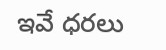ఇవే ధరలు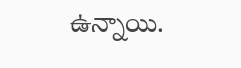ఉన్నాయి.